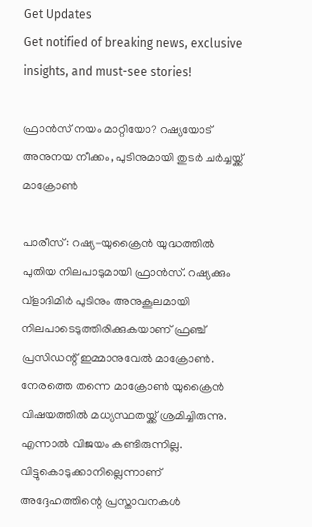Get Updates
Get notified of breaking news, exclusive insights, and must-see stories!

ഫ്രാന്‍സ് നയം മാറ്റിയോ? റഷ്യയോട് അനുനയ നീക്കം, പുടിനുമായി തുടര്‍ ചര്‍ച്ചയ്ക്ക് മാക്രോണ്‍

പാരീസ്: റഷ്യ-യുക്രൈന്‍ യുദ്ധത്തില്‍ പുതിയ നിലപാടുമായി ഫ്രാന്‍സ്. റഷ്യക്കും വ്‌ളാദിമിര്‍ പുടിനും അനുകൂലമായി നിലപാടെടുത്തിരിക്കുകയാണ് ഫ്രഞ്ച് പ്രസിഡന്റ് ഇമ്മാനുവേല്‍ മാക്രോണ്‍. നേരത്തെ തന്നെ മാക്രോണ്‍ യുക്രൈന്‍ വിഷയത്തില്‍ മധ്യസ്ഥതയ്ക്ക് ശ്രമിച്ചിരുന്നു. എന്നാല്‍ വിജയം കണ്ടിരുന്നില്ല. വിട്ടുകൊടുക്കാനില്ലെന്നാണ് അദ്ദേഹത്തിന്റെ പ്രസ്താവനകള്‍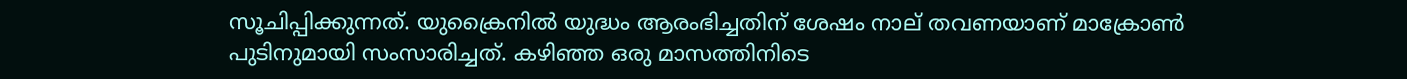സൂചിപ്പിക്കുന്നത്. യുക്രൈനില്‍ യുദ്ധം ആരംഭിച്ചതിന് ശേഷം നാല് തവണയാണ് മാക്രോണ്‍ പുടിനുമായി സംസാരിച്ചത്. കഴിഞ്ഞ ഒരു മാസത്തിനിടെ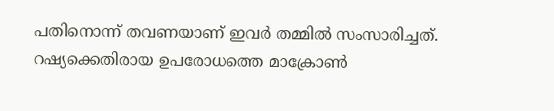പതിനൊന്ന് തവണയാണ് ഇവര്‍ തമ്മില്‍ സംസാരിച്ചത്. റഷ്യക്കെതിരായ ഉപരോധത്തെ മാക്രോണ്‍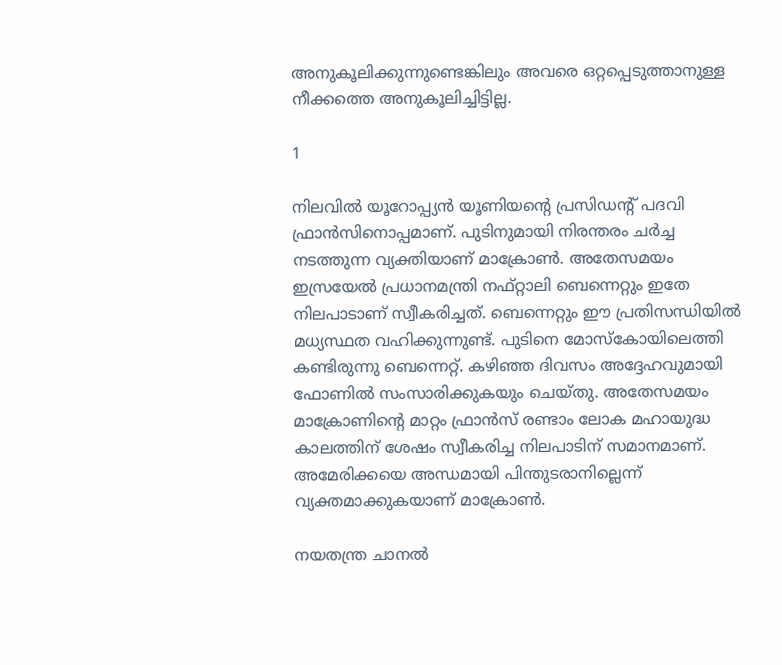അനുകൂലിക്കുന്നുണ്ടെങ്കിലും അവരെ ഒറ്റപ്പെടുത്താനുള്ള നീക്കത്തെ അനുകൂലിച്ചിട്ടില്ല.

1

നിലവില്‍ യൂറോപ്പ്യന്‍ യൂണിയന്റെ പ്രസിഡന്റ് പദവി ഫ്രാന്‍സിനൊപ്പമാണ്. പുടിനുമായി നിരന്തരം ചര്‍ച്ച നടത്തുന്ന വ്യക്തിയാണ് മാക്രോണ്‍. അതേസമയം ഇസ്രയേല്‍ പ്രധാനമന്ത്രി നഫ്റ്റാലി ബെന്നെറ്റും ഇതേ നിലപാടാണ് സ്വീകരിച്ചത്. ബെന്നെറ്റും ഈ പ്രതിസന്ധിയില്‍ മധ്യസ്ഥത വഹിക്കുന്നുണ്ട്. പുടിനെ മോസ്‌കോയിലെത്തി കണ്ടിരുന്നു ബെന്നെറ്റ്. കഴിഞ്ഞ ദിവസം അദ്ദേഹവുമായി ഫോണില്‍ സംസാരിക്കുകയും ചെയ്തു. അതേസമയം മാക്രോണിന്റെ മാറ്റം ഫ്രാന്‍സ് രണ്ടാം ലോക മഹായുദ്ധ കാലത്തിന് ശേഷം സ്വീകരിച്ച നിലപാടിന് സമാനമാണ്. അമേരിക്കയെ അന്ധമായി പിന്തുടരാനില്ലെന്ന് വ്യക്തമാക്കുകയാണ് മാക്രോണ്‍.

നയതന്ത്ര ചാനല്‍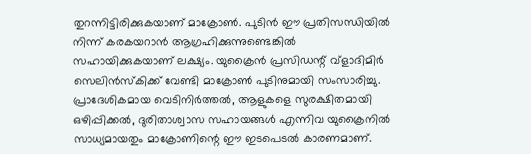തുറന്നിട്ടിരിക്കുകയാണ് മാക്രോണ്‍. പുടിന്‍ ഈ പ്രതിസന്ധിയില്‍ നിന്ന് കരകയറാന്‍ ആഗ്രഹിക്കുന്നുണ്ടെങ്കില്‍ സഹായിക്കുകയാണ് ലക്ഷ്യം. യുക്രൈന്‍ പ്രസിഡന്റ് വ്‌ളാദിമിര്‍ സെലിന്‍സ്‌കിക്ക് വേണ്ടി മാക്രോണ്‍ പുടിനുമായി സംസാരിച്ചു. പ്രാദേശികമായ വെടിനിര്‍ത്തല്‍, ആളുകളെ സുരക്ഷിതമായി ഒഴിപ്പിക്കല്‍, ദുരിതാശ്വാസ സഹായങ്ങള്‍ എന്നിവ യുക്രൈനില്‍ സാധ്യമായതും മാക്രോണിന്റെ ഈ ഇടപെടല്‍ കാരണമാണ്.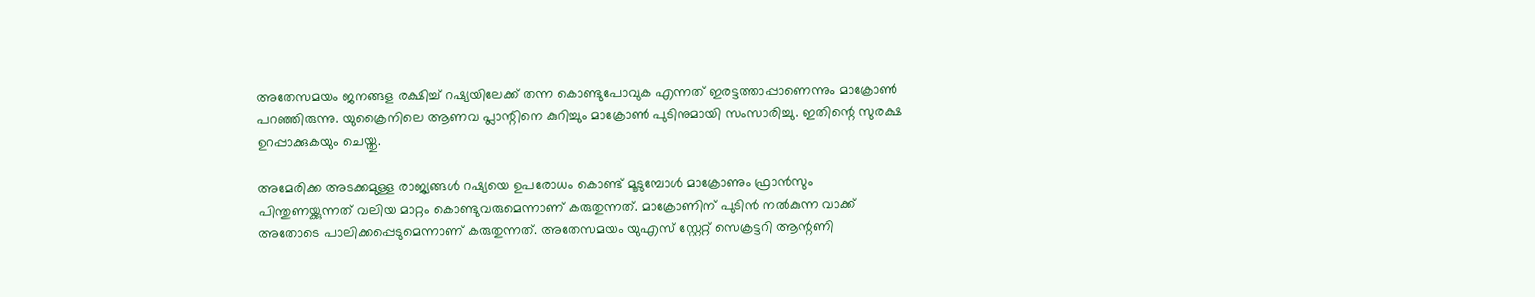അതേസമയം ജനങ്ങള രക്ഷിച്ച് റഷ്യയിലേക്ക് തന്ന കൊണ്ടുപോവുക എന്നത് ഇരട്ടത്താപ്പാണെന്നും മാക്രോണ്‍ പറഞ്ഞിരുന്നു. യുക്രൈനിലെ ആണവ പ്ലാന്റിനെ കുറിച്ചും മാക്രോണ്‍ പുടിനുമായി സംസാരിച്ചു. ഇതിന്റെ സുരക്ഷ ഉറപ്പാക്കുകയും ചെയ്തു.

അമേരിക്ക അടക്കമുള്ള രാജ്യങ്ങള്‍ റഷ്യയെ ഉപരോധം കൊണ്ട് മൂടുമ്പോള്‍ മാക്രോണും ഫ്രാന്‍സും പിന്തുണയ്ക്കുന്നത് വലിയ മാറ്റം കൊണ്ടുവരുമെന്നാണ് കരുതുന്നത്. മാക്രോണിന് പുടിന്‍ നല്‍കുന്ന വാക്ക് അതോടെ പാലിക്കപ്പെടുമെന്നാണ് കരുതുന്നത്. അതേസമയം യുഎസ് സ്റ്റേറ്റ് സെക്രട്ടറി ആന്റണി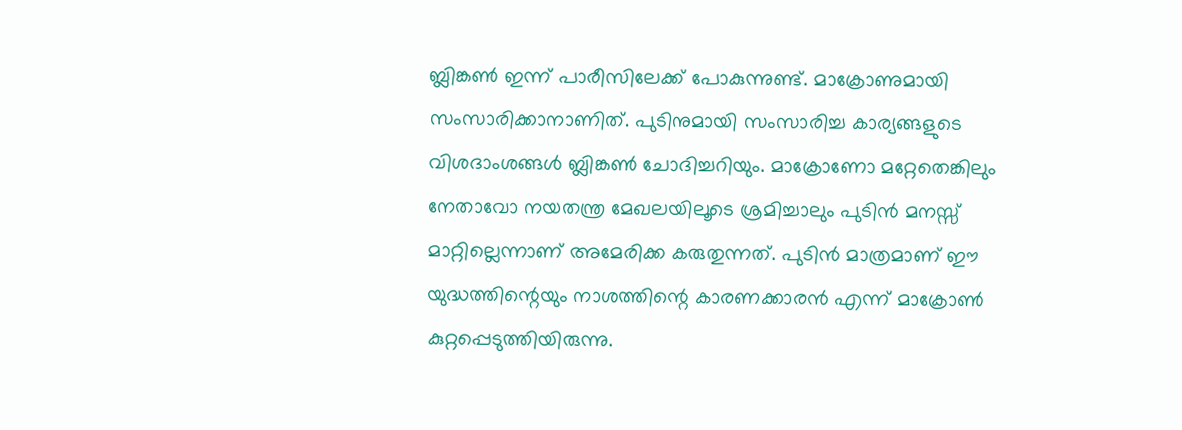ബ്ലിങ്കണ്‍ ഇന്ന് പാരീസിലേക്ക് പോകുന്നുണ്ട്. മാക്രോണുമായി സംസാരിക്കാനാണിത്. പുടിനുമായി സംസാരിച്ച കാര്യങ്ങളുടെ വിശദാംശങ്ങള്‍ ബ്ലിങ്കണ്‍ ചോദിച്ചറിയും. മാക്രോണോ മറ്റേതെങ്കിലും നേതാവോ നയതന്ത്ര മേഖലയിലൂടെ ശ്രമിച്ചാലും പുടിന്‍ മനസ്സ് മാറ്റില്ലെന്നാണ് അമേരിക്ക കരുതുന്നത്. പുടിന്‍ മാത്രമാണ് ഈ യുദ്ധത്തിന്റെയും നാശത്തിന്റെ കാരണക്കാരന്‍ എന്ന് മാക്രോണ്‍ കുറ്റപ്പെടുത്തിയിരുന്നു.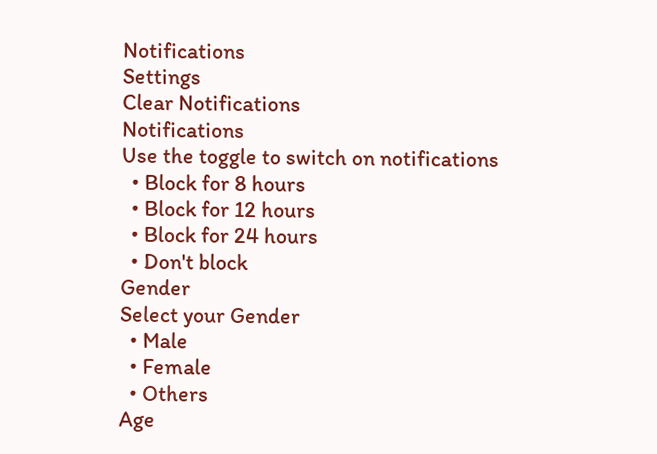Notifications
Settings
Clear Notifications
Notifications
Use the toggle to switch on notifications
  • Block for 8 hours
  • Block for 12 hours
  • Block for 24 hours
  • Don't block
Gender
Select your Gender
  • Male
  • Female
  • Others
Age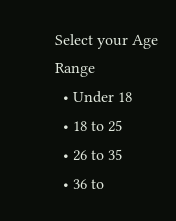Select your Age Range
  • Under 18
  • 18 to 25
  • 26 to 35
  • 36 to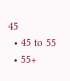45
  • 45 to 55
  • 55+